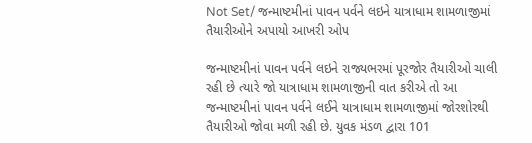Not Set/ જન્માષ્ટમીનાં પાવન પર્વને લઇને યાત્રાધામ શામળાજીમાં તૈયારીઓને અપાયો આખરી ઓપ

જન્માષ્ટમીનાં પાવન પર્વને લઇને રાજ્યભરમાં પૂરજોર તૈયારીઓ ચાલી રહી છે ત્યારે જો યાત્રાધામ શામળાજીની વાત કરીએ તો આ જન્માષ્ટમીનાં પાવન પર્વને લઈને યાત્રાધામ શામળાજીમાં જોરશોરથી તૈયારીઓ જોવા મળી રહી છે. યુવક મંડળ દ્વારા 101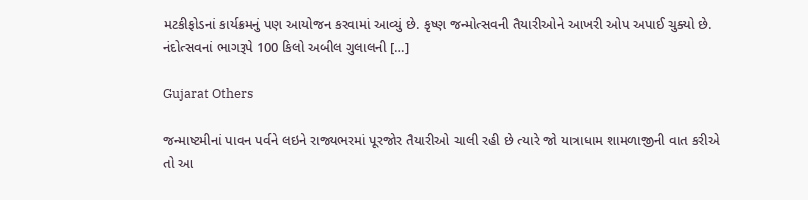મટકીફોડનાં કાર્યક્રમનું પણ આયોજન કરવામાં આવ્યું છે. કૃષ્ણ જન્મોત્સવની તૈયારીઓને આખરી ઓપ અપાઈ ચુક્યો છે. નંદોત્સવનાં ભાગરૂપે 100 કિલો અબીલ ગુલાલની […]

Gujarat Others

જન્માષ્ટમીનાં પાવન પર્વને લઇને રાજ્યભરમાં પૂરજોર તૈયારીઓ ચાલી રહી છે ત્યારે જો યાત્રાધામ શામળાજીની વાત કરીએ તો આ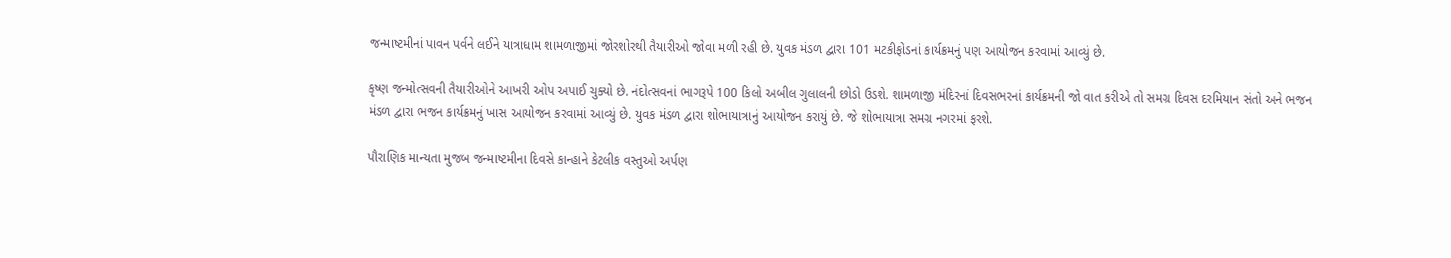જન્માષ્ટમીનાં પાવન પર્વને લઈને યાત્રાધામ શામળાજીમાં જોરશોરથી તૈયારીઓ જોવા મળી રહી છે. યુવક મંડળ દ્વારા 101 મટકીફોડનાં કાર્યક્રમનું પણ આયોજન કરવામાં આવ્યું છે.

કૃષ્ણ જન્મોત્સવની તૈયારીઓને આખરી ઓપ અપાઈ ચુક્યો છે. નંદોત્સવનાં ભાગરૂપે 100 કિલો અબીલ ગુલાલની છોડો ઉડશે. શામળાજી મંદિરનાં દિવસભરનાં કાર્યક્રમની જો વાત કરીએ તો સમગ્ર દિવસ દરમિયાન સંતો અને ભજન મંડળ દ્વારા ભજન કાર્યક્રમનું ખાસ આયોજન કરવામાં આવ્યું છે. યુવક મંડળ દ્વારા શોભાયાત્રાનું આયોજન કરાયું છે. જે શોભાયાત્રા સમગ્ર નગરમાં ફરશે.

પૌરાણિક માન્યતા મુજબ જન્માષ્ટમીના દિવસે કાન્હાને કેટલીક વસ્તુઓ અર્પણ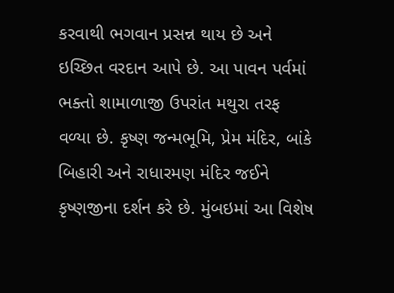કરવાથી ભગવાન પ્રસન્ન થાય છે અને ઇચ્છિત વરદાન આપે છે. આ પાવન પર્વમાં ભક્તો શામાળાજી ઉપરાંત મથુરા તરફ વળ્યા છે. કૃષ્ણ જન્મભૂમિ, પ્રેમ મંદિર, બાંકે બિહારી અને રાધારમણ મંદિર જઈને કૃષ્ણજીના દર્શન કરે છે. મુંબઇમાં આ વિશેષ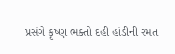પ્રસંગે કૃષ્ણ ભક્તો દહી હાંડીની રમત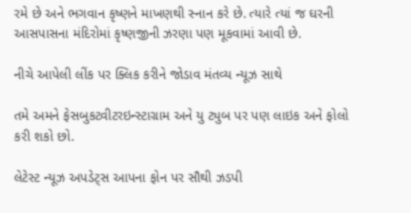રમે છે અને ભગવાન કૃષ્ણને માખણથી સ્નાન કરે છે. ત્યારે ત્યાં જ ઘરની આસપાસના મંદિરોમાં કૃષ્ણજીની ઝરણા પણ મૂકવામાં આવી છે.

નીચે આપેલી લીંક પર ક્લિક કરીને જોડાવ મંતવ્ય ન્યૂઝ સાથે

તમે અમને ફેસબુકટ્વીટરઇન્સ્ટાગ્રામ અને યુ ટ્યુબ પર પણ લાઇક અને ફોલો કરી શકો છો.

લેટેસ્ટ ન્યૂઝ અપડેટ્સ આપના ફોન પર સૌથી ઝડપી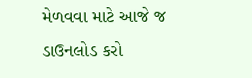મેળવવા માટે આજે જ ડાઉનલોડ કરો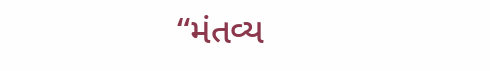“મંતવ્ય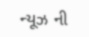ન્યૂઝ ની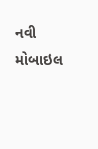નવી મોબાઇલ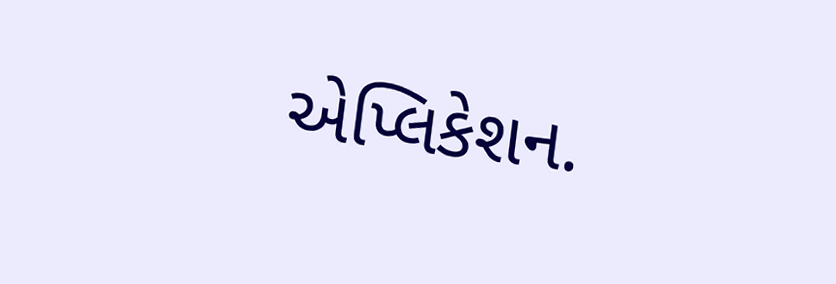એપ્લિકેશન.